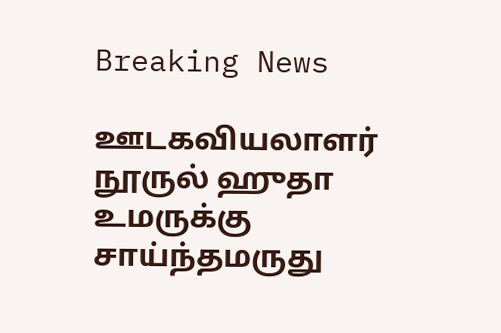Breaking News

ஊடகவியலாளர் நூருல் ஹுதா உமருக்கு சாய்ந்தமருது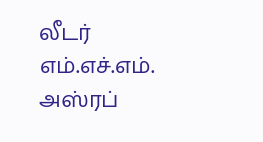லீடர் எம்.எச்.எம். அஸ்ரப்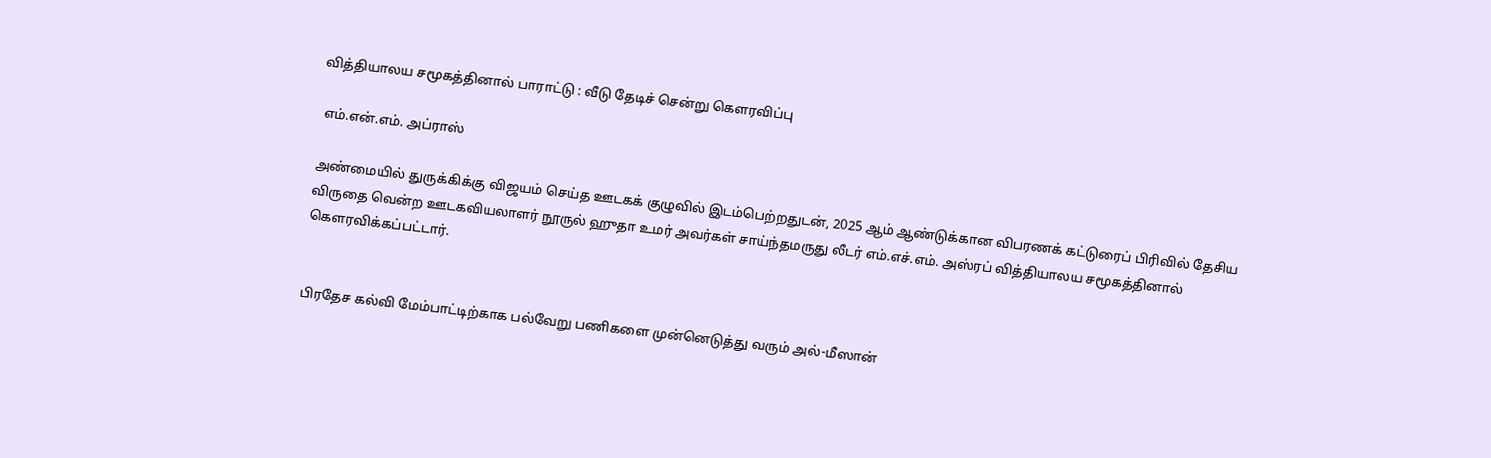வித்தியாலய சமூகத்தினால் பாராட்டு : வீடு தேடிச் சென்று கௌரவிப்பு

 எம்.என்.எம். அப்ராஸ்

அண்மையில் துருக்கிக்கு விஜயம் செய்த ஊடகக் குழுவில் இடம்பெற்றதுடன், 2025 ஆம் ஆண்டுக்கான விபரணக் கட்டுரைப் பிரிவில் தேசிய விருதை வென்ற ஊடகவியலாளர் நூருல் ஹுதா உமர் அவர்கள் சாய்ந்தமருது லீடர் எம்.எச்.எம். அஸ்ரப் வித்தியாலய சமூகத்தினால் கௌரவிக்கப்பட்டார்.


பிரதேச கல்வி மேம்பாட்டிற்காக பல்வேறு பணிகளை முன்னெடுத்து வரும் அல்-மீஸான்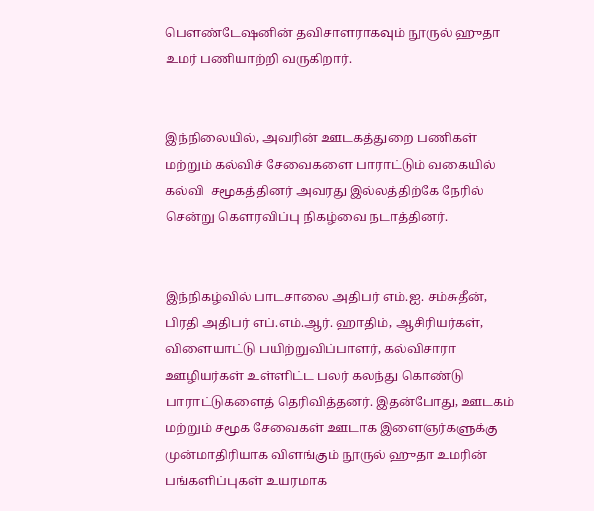பௌண்டேஷனின் தவிசாளராகவும் நூருல் ஹுதா உமர் பணியாற்றி வருகிறார்.


இந்நிலையில், அவரின் ஊடகத்துறை பணிகள் மற்றும் கல்விச் சேவைகளை பாராட்டும் வகையில் கல்வி  சமூகத்தினர் அவரது இல்லத்திற்கே நேரில் சென்று கௌரவிப்பு நிகழ்வை நடாத்தினர்.


இந்நிகழ்வில் பாடசாலை அதிபர் எம்.ஐ. சம்சுதீன், பிரதி அதிபர் எப்.எம்.ஆர். ஹாதிம், ஆசிரியர்கள், விளையாட்டு பயிற்றுவிப்பாளர், கல்விசாரா ஊழியர்கள் உள்ளிட்ட பலர் கலந்து கொண்டு பாராட்டுகளைத் தெரிவித்தனர். இதன்போது, ஊடகம் மற்றும் சமூக சேவைகள் ஊடாக இளைஞர்களுக்கு முன்மாதிரியாக விளங்கும் நூருல் ஹுதா உமரின் பங்களிப்புகள் உயரமாக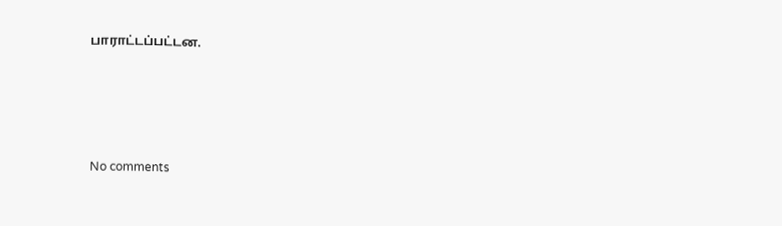பாராட்டப்பட்டன.





No comments